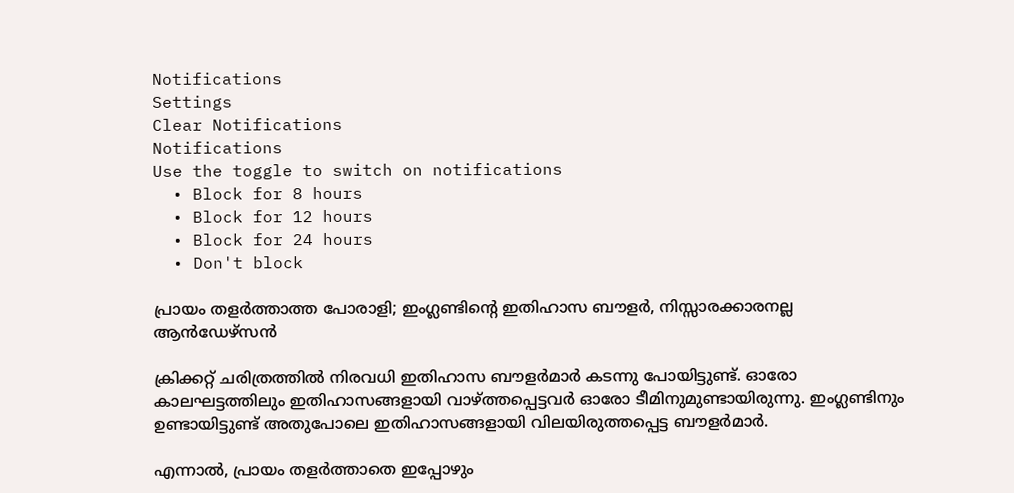Notifications
Settings
Clear Notifications
Notifications
Use the toggle to switch on notifications
  • Block for 8 hours
  • Block for 12 hours
  • Block for 24 hours
  • Don't block

പ്രായം തളര്‍ത്താത്ത പോരാളി; ഇംഗ്ലണ്ടിന്റെ ഇതിഹാസ ബൗളര്‍, നിസ്സാരക്കാരനല്ല ആന്‍ഡേഴ്‌സന്‍

ക്രിക്കറ്റ് ചരിത്രത്തില്‍ നിരവധി ഇതിഹാസ ബൗളര്‍മാര്‍ കടന്നു പോയിട്ടുണ്ട്. ഓരോ കാലഘട്ടത്തിലും ഇതിഹാസങ്ങളായി വാഴ്ത്തപ്പെട്ടവര്‍ ഓരോ ടീമിനുമുണ്ടായിരുന്നു. ഇംഗ്ലണ്ടിനും ഉണ്ടായിട്ടുണ്ട് അതുപോലെ ഇതിഹാസങ്ങളായി വിലയിരുത്തപ്പെട്ട ബൗളര്‍മാര്‍.

എന്നാല്‍, പ്രായം തളര്‍ത്താതെ ഇപ്പോഴും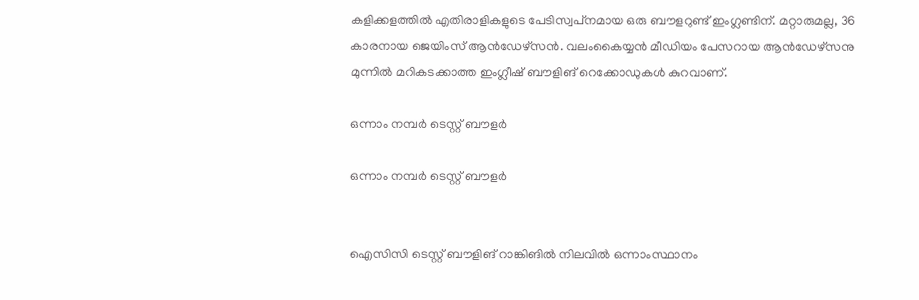കളിക്കളത്തില്‍ എതിരാളികളുടെ പേടിസ്വപ്‌നമായ ഒരു ബൗളറുണ്ട് ഇംഗ്ലണ്ടിന്. മറ്റാരുമല്ല, 36 കാരനായ ജെയിംസ് ആന്‍ഡേഴ്‌സന്‍. വലംകൈയ്യന്‍ മീഡിയം പേസറായ ആന്‍ഡേഴ്‌സനു മുന്നില്‍ മറികടക്കാത്ത ഇംഗ്ലീഷ് ബൗളിങ് റെക്കോഡുകള്‍ കുറവാണ്.

ഒന്നാം നമ്പര്‍ ടെസ്റ്റ് ബൗളര്‍

ഒന്നാം നമ്പര്‍ ടെസ്റ്റ് ബൗളര്‍


ഐസിസി ടെസ്റ്റ് ബൗളിങ് റാങ്കിങില്‍ നിലവില്‍ ഒന്നാംസ്ഥാനം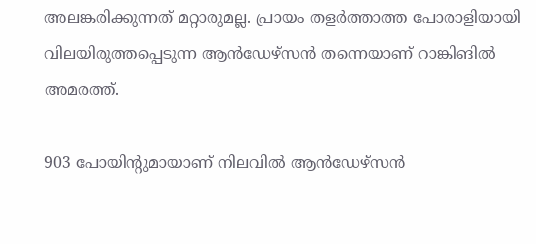അലങ്കരിക്കുന്നത് മറ്റാരുമല്ല. പ്രായം തളര്‍ത്താത്ത പോരാളിയായി വിലയിരുത്തപ്പെടുന്ന ആന്‍ഡേഴ്‌സന്‍ തന്നെയാണ് റാങ്കിങില്‍ അമരത്ത്.

903 പോയിന്റുമായാണ് നിലവില്‍ ആന്‍ഡേഴ്‌സന്‍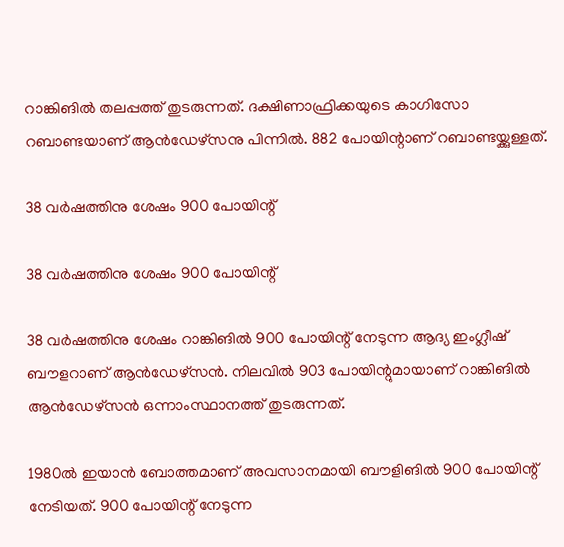റാങ്കിങില്‍ തലപ്പത്ത് തുടരുന്നത്. ദക്ഷിണാഫ്രിക്കയുടെ കാഗിസോ റബാണ്ടയാണ് ആന്‍ഡേഴ്‌സനു പിന്നില്‍. 882 പോയിന്റാണ് റബാണ്ടയ്ക്കുള്ളത്.

38 വര്‍ഷത്തിനു ശേഷം 900 പോയിന്റ്

38 വര്‍ഷത്തിനു ശേഷം 900 പോയിന്റ്

38 വര്‍ഷത്തിനു ശേഷം റാങ്കിങില്‍ 900 പോയിന്റ് നേടുന്ന ആദ്യ ഇംഗ്ലീഷ് ബൗളറാണ് ആന്‍ഡേഴ്‌സന്‍. നിലവില്‍ 903 പോയിന്റുമായാണ് റാങ്കിങില്‍ ആന്‍ഡേഴ്‌സന്‍ ഒന്നാംസ്ഥാനത്ത് തുടരുന്നത്.

1980ല്‍ ഇയാന്‍ ബോത്തമാണ് അവസാനമായി ബൗളിങില്‍ 900 പോയിന്റ് നേടിയത്. 900 പോയിന്റ് നേടുന്ന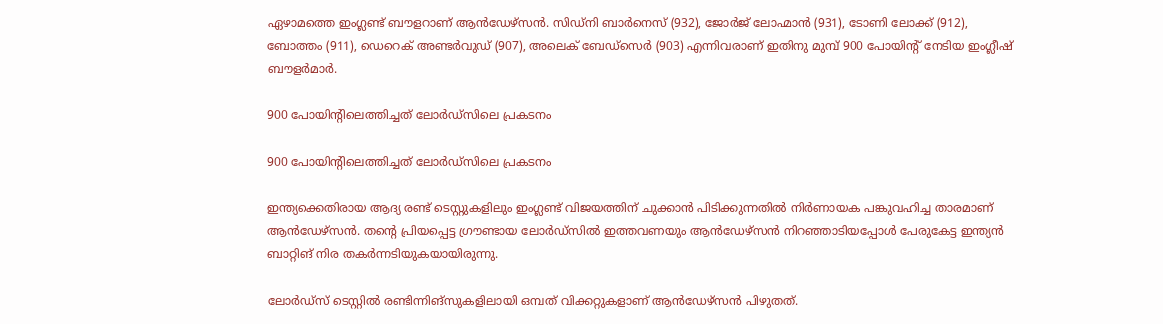ഏഴാമത്തെ ഇംഗ്ലണ്ട് ബൗളറാണ് ആന്‍ഡേഴ്‌സന്‍. സിഡ്‌നി ബാര്‍നെസ് (932), ജോര്‍ജ് ലോഹ്മാന്‍ (931), ടോണി ലോക്ക് (912), ബോത്തം (911), ഡെറെക് അണ്ടര്‍വുഡ് (907), അലെക് ബേഡ്‌സെര്‍ (903) എന്നിവരാണ് ഇതിനു മുമ്പ് 900 പോയിന്റ് നേടിയ ഇംഗ്ലീഷ് ബൗളര്‍മാര്‍.

900 പോയിന്റിലെത്തിച്ചത് ലോര്‍ഡ്‌സിലെ പ്രകടനം

900 പോയിന്റിലെത്തിച്ചത് ലോര്‍ഡ്‌സിലെ പ്രകടനം

ഇന്ത്യക്കെതിരായ ആദ്യ രണ്ട് ടെസ്റ്റുകളിലും ഇംഗ്ലണ്ട് വിജയത്തിന് ചുക്കാന്‍ പിടിക്കുന്നതില്‍ നിര്‍ണായക പങ്കുവഹിച്ച താരമാണ് ആന്‍ഡേഴ്‌സന്‍. തന്റെ പ്രിയപ്പെട്ട ഗ്രൗണ്ടായ ലോര്‍ഡ്‌സില്‍ ഇത്തവണയും ആന്‍ഡേഴ്‌സന്‍ നിറഞ്ഞാടിയപ്പോള്‍ പേരുകേട്ട ഇന്ത്യന്‍ ബാറ്റിങ് നിര തകര്‍ന്നടിയുകയായിരുന്നു.

ലോര്‍ഡ്‌സ് ടെസ്റ്റില്‍ രണ്ടിന്നിങ്‌സുകളിലായി ഒമ്പത് വിക്കറ്റുകളാണ് ആന്‍ഡേഴ്‌സന്‍ പിഴുതത്.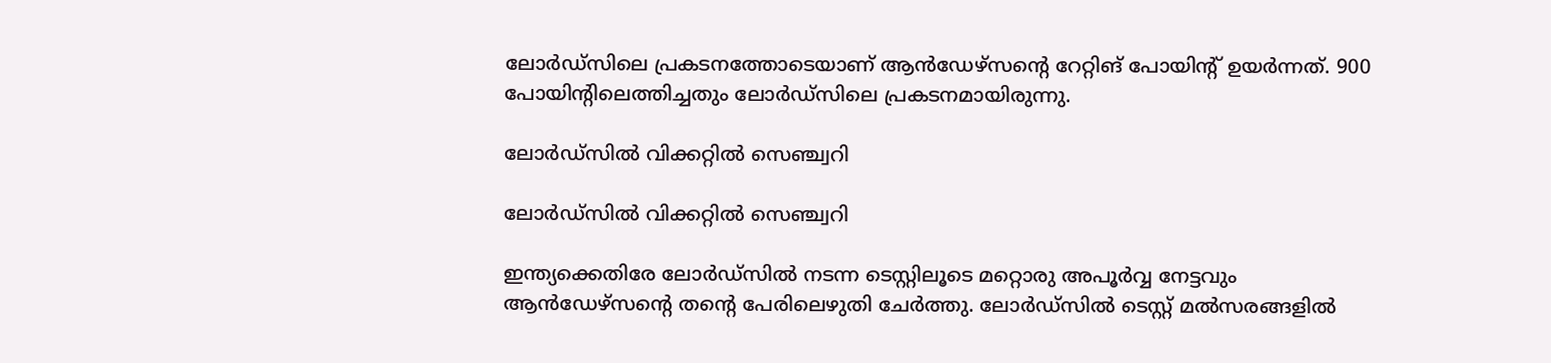ലോര്‍ഡ്‌സിലെ പ്രകടനത്തോടെയാണ് ആന്‍ഡേഴ്‌സന്റെ റേറ്റിങ് പോയിന്റ് ഉയര്‍ന്നത്. 900 പോയിന്റിലെത്തിച്ചതും ലോര്‍ഡ്‌സിലെ പ്രകടനമായിരുന്നു.

ലോര്‍ഡ്‌സില്‍ വിക്കറ്റില്‍ സെഞ്ച്വറി

ലോര്‍ഡ്‌സില്‍ വിക്കറ്റില്‍ സെഞ്ച്വറി

ഇന്ത്യക്കെതിരേ ലോര്‍ഡ്‌സില്‍ നടന്ന ടെസ്റ്റിലൂടെ മറ്റൊരു അപൂര്‍വ്വ നേട്ടവും ആന്‍ഡേഴ്‌സന്റെ തന്റെ പേരിലെഴുതി ചേര്‍ത്തു. ലോര്‍ഡ്‌സില്‍ ടെസ്റ്റ് മല്‍സരങ്ങളില്‍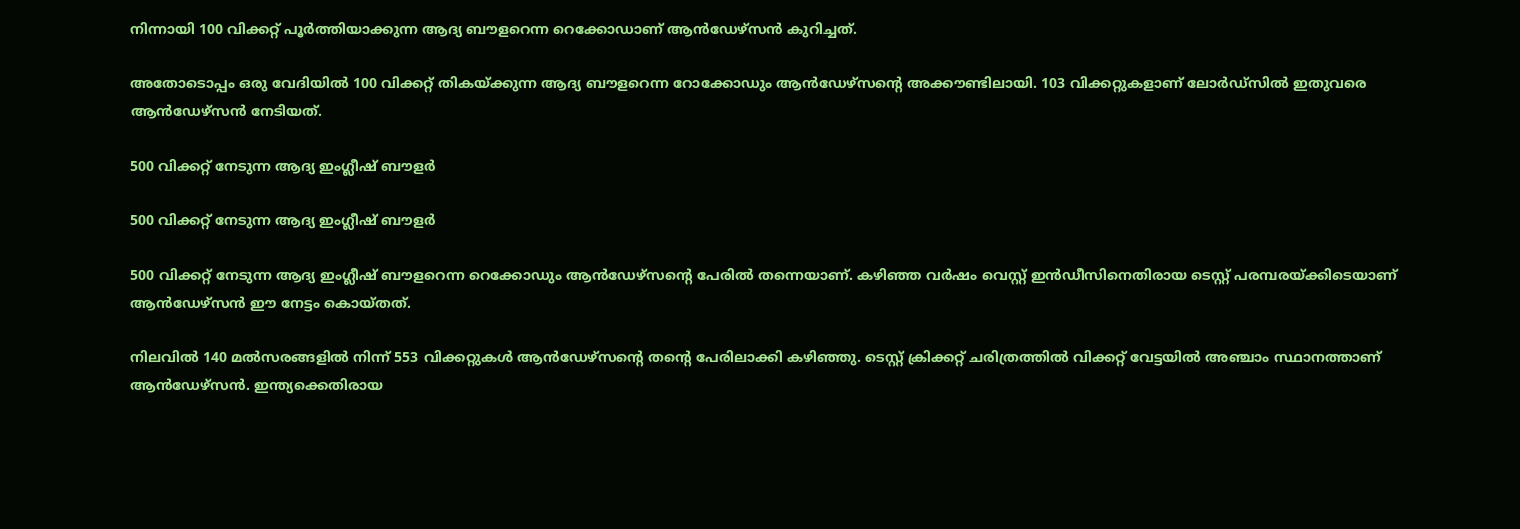നിന്നായി 100 വിക്കറ്റ് പൂര്‍ത്തിയാക്കുന്ന ആദ്യ ബൗളറെന്ന റെക്കോഡാണ് ആന്‍ഡേഴ്‌സന്‍ കുറിച്ചത്.

അതോടൊപ്പം ഒരു വേദിയില്‍ 100 വിക്കറ്റ് തികയ്ക്കുന്ന ആദ്യ ബൗളറെന്ന റോക്കോഡും ആന്‍ഡേഴ്‌സന്റെ അക്കൗണ്ടിലായി. 103 വിക്കറ്റുകളാണ് ലോര്‍ഡ്‌സില്‍ ഇതുവരെ ആന്‍ഡേഴ്‌സന്‍ നേടിയത്.

500 വിക്കറ്റ് നേടുന്ന ആദ്യ ഇംഗ്ലീഷ് ബൗളര്‍

500 വിക്കറ്റ് നേടുന്ന ആദ്യ ഇംഗ്ലീഷ് ബൗളര്‍

500 വിക്കറ്റ് നേടുന്ന ആദ്യ ഇംഗ്ലീഷ് ബൗളറെന്ന റെക്കോഡും ആന്‍ഡേഴ്‌സന്റെ പേരില്‍ തന്നെയാണ്. കഴിഞ്ഞ വര്‍ഷം വെസ്റ്റ് ഇന്‍ഡീസിനെതിരായ ടെസ്റ്റ് പരമ്പരയ്ക്കിടെയാണ് ആന്‍ഡേഴ്‌സന്‍ ഈ നേട്ടം കൊയ്തത്.

നിലവില്‍ 140 മല്‍സരങ്ങളില്‍ നിന്ന് 553 വിക്കറ്റുകള്‍ ആന്‍ഡേഴ്‌സന്റെ തന്റെ പേരിലാക്കി കഴിഞ്ഞു. ടെസ്റ്റ് ക്രിക്കറ്റ് ചരിത്രത്തില്‍ വിക്കറ്റ് വേട്ടയില്‍ അഞ്ചാം സ്ഥാനത്താണ് ആന്‍ഡേഴ്‌സന്‍. ഇന്ത്യക്കെതിരായ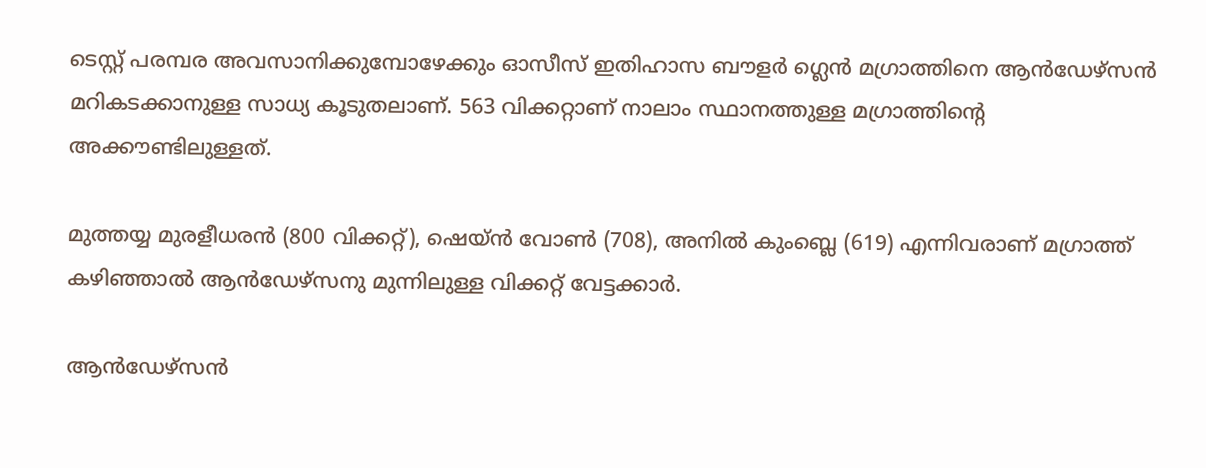ടെസ്റ്റ് പരമ്പര അവസാനിക്കുമ്പോഴേക്കും ഓസീസ് ഇതിഹാസ ബൗളര്‍ ഗ്ലെന്‍ മഗ്രാത്തിനെ ആന്‍ഡേഴ്‌സന്‍ മറികടക്കാനുള്ള സാധ്യ കൂടുതലാണ്. 563 വിക്കറ്റാണ് നാലാം സ്ഥാനത്തുള്ള മഗ്രാത്തിന്റെ അക്കൗണ്ടിലുള്ളത്.

മുത്തയ്യ മുരളീധരന്‍ (800 വിക്കറ്റ്), ഷെയ്ന്‍ വോണ്‍ (708), അനില്‍ കുംബ്ലെ (619) എന്നിവരാണ് മഗ്രാത്ത് കഴിഞ്ഞാല്‍ ആന്‍ഡേഴ്‌സനു മുന്നിലുള്ള വിക്കറ്റ് വേട്ടക്കാര്‍.

ആന്‍ഡേഴ്‌സന്‍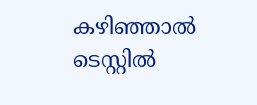കഴിഞ്ഞാല്‍ ടെസ്റ്റില്‍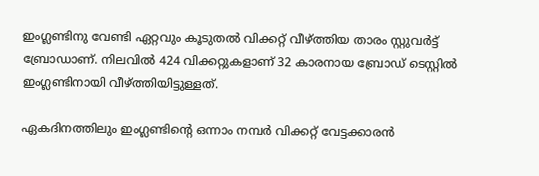ഇംഗ്ലണ്ടിനു വേണ്ടി ഏറ്റവും കൂടുതല്‍ വിക്കറ്റ് വീഴ്ത്തിയ താരം സ്റ്റുവര്‍ട്ട് ബ്രോഡാണ്. നിലവില്‍ 424 വിക്കറ്റുകളാണ് 32 കാരനായ ബ്രോഡ് ടെസ്റ്റില്‍ ഇംഗ്ലണ്ടിനായി വീഴ്ത്തിയിട്ടുള്ളത്.

ഏകദിനത്തിലും ഇംഗ്ലണ്ടിന്റെ ഒന്നാം നമ്പര്‍ വിക്കറ്റ് വേട്ടക്കാരന്‍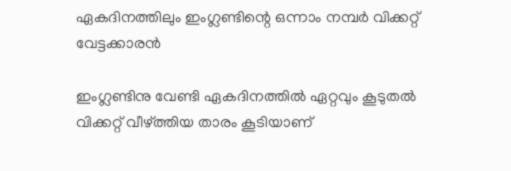ഏകദിനത്തിലും ഇംഗ്ലണ്ടിന്റെ ഒന്നാം നമ്പര്‍ വിക്കറ്റ് വേട്ടക്കാരന്‍

ഇംഗ്ലണ്ടിനു വേണ്ടി ഏകദിനത്തില്‍ ഏറ്റവും കൂടുതല്‍ വിക്കറ്റ് വീഴ്ത്തിയ താരം കൂടിയാണ്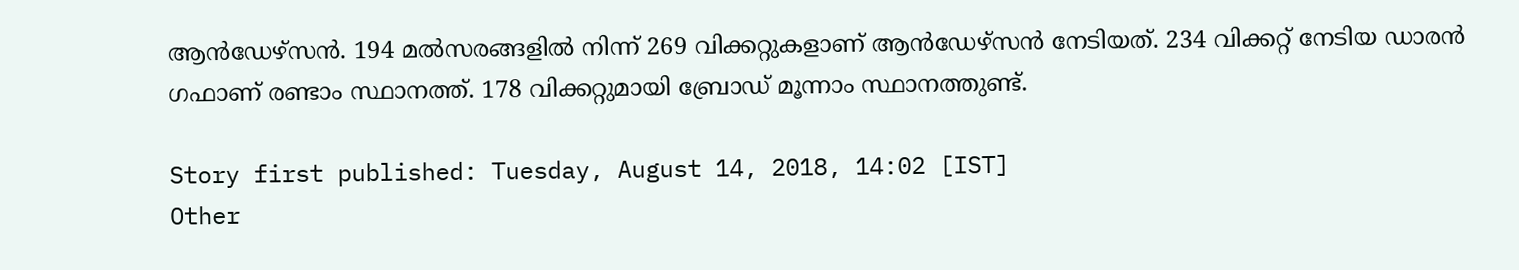ആന്‍ഡേഴ്‌സന്‍. 194 മല്‍സരങ്ങളില്‍ നിന്ന് 269 വിക്കറ്റുകളാണ് ആന്‍ഡേഴ്‌സന്‍ നേടിയത്. 234 വിക്കറ്റ് നേടിയ ഡാരന്‍ ഗഫാണ് രണ്ടാം സ്ഥാനത്ത്. 178 വിക്കറ്റുമായി ബ്രോഡ് മൂന്നാം സ്ഥാനത്തുണ്ട്.

Story first published: Tuesday, August 14, 2018, 14:02 [IST]
Other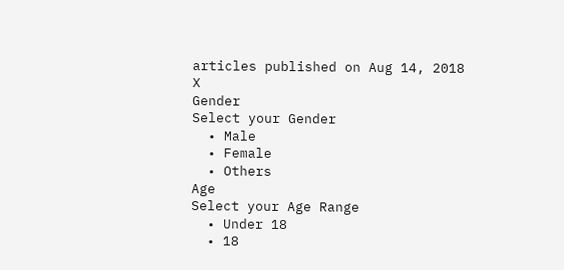articles published on Aug 14, 2018
X
Gender
Select your Gender
  • Male
  • Female
  • Others
Age
Select your Age Range
  • Under 18
  • 18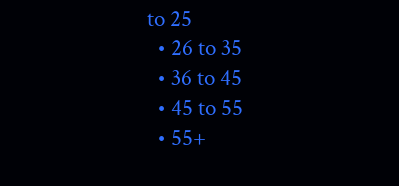to 25
  • 26 to 35
  • 36 to 45
  • 45 to 55
  • 55+